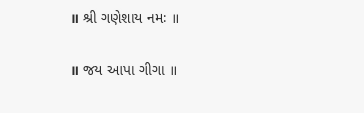॥ શ્રી ગણેશાય નમઃ ॥

॥ જય આપા ગીગા ॥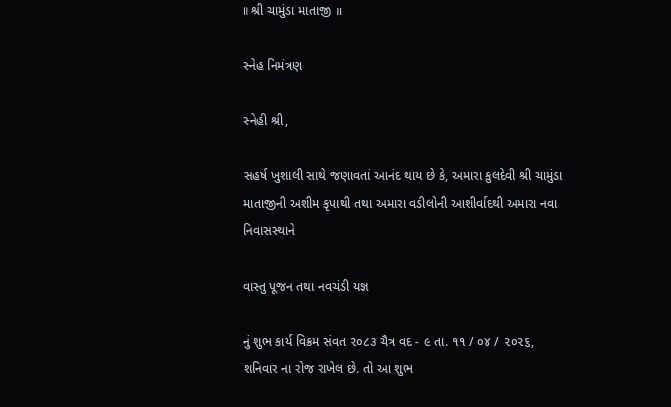॥ શ્રી ચામુંડા માતાજી ॥

સ્નેહ નિમંત્રણ

સ્નેહી શ્રી,

સહર્ષ ખુશાલી સાથે જણાવતાં આનંદ થાય છે કે, અમારા કુલદેવી શ્રી ચામુંડા માતાજીની અશીમ કૃપાથી તથા અમારા વડીલોની આશીર્વાદથી અમારા નવા નિવાસસ્થાને

વાસ્તુ પૂજન તથા નવચંડી યજ્ઞ

નું શુભ કાર્ય વિક્રમ સંવત ૨૦૮૩ ચૈત્ર વદ - ૯ તા. ૧૧ / ૦૪ / ૨૦૨૬, શનિવાર ના રોજ રાખેલ છે. તો આ શુભ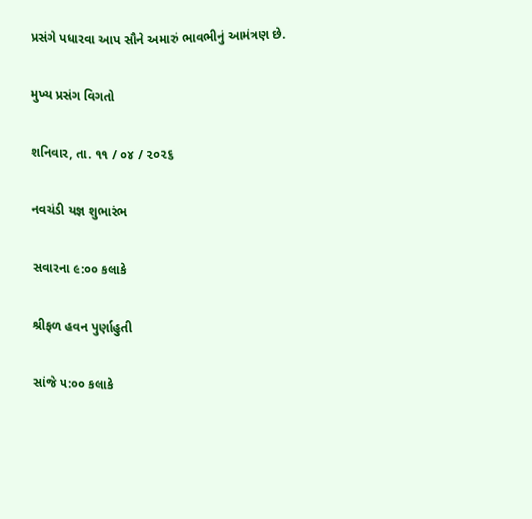પ્રસંગે પધારવા આપ સૌને અમારું ભાવભીનું આમંત્રણ છે.

મુખ્ય પ્રસંગ વિગતો

શનિવાર, તા. ૧૧ / ૦૪ / ૨૦૨૬

નવચંડી યજ્ઞ શુભારંભ

સવારના ૯:૦૦ કલાકે

શ્રીફળ હવન પુર્ણાહુતી

સાંજે ૫:૦૦ કલાકે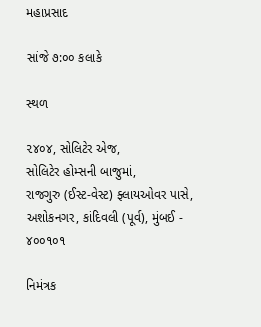મહાપ્રસાદ

સાંજે ૭:૦૦ કલાકે

સ્થળ

૨૪૦૪, સોલિટેર એજ,
સોલિટેર હોમ્સની બાજુમાં,
રાજગુરુ (ઈસ્ટ-વેસ્ટ) ફ્લાયઓવર પાસે,
અશોકનગર, કાંદિવલી (પૂર્વ), મુંબઈ - ૪૦૦૧૦૧

નિમંત્રક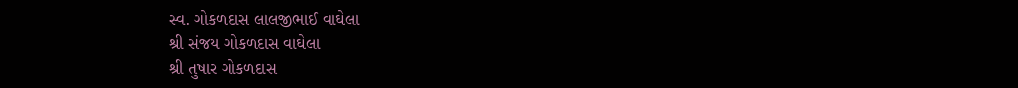સ્વ. ગોકળદાસ લાલજીભાઈ વાઘેલા
શ્રી સંજય ગોકળદાસ વાઘેલા
શ્રી તુષાર ગોકળદાસ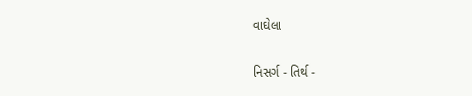વાઘેલા

નિસર્ગ - તિર્થ -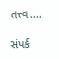તત્ત્વ....

સંપર્ક